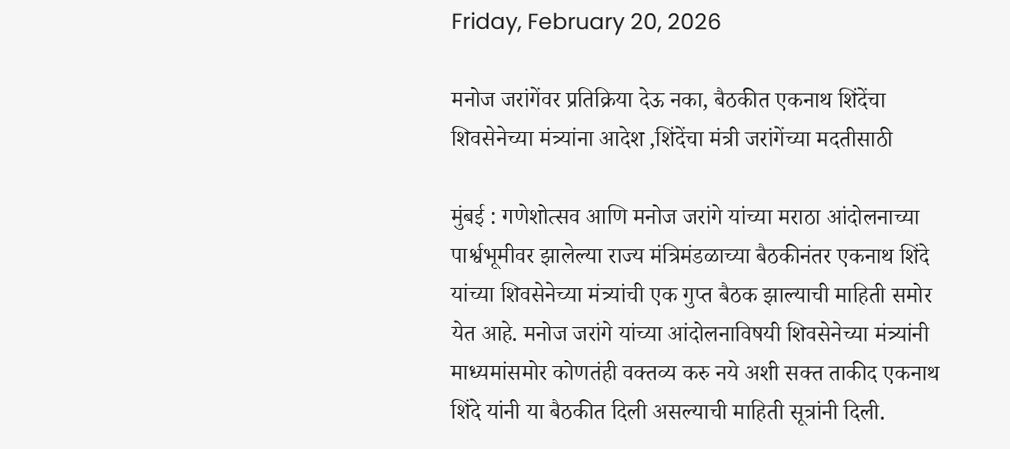Friday, February 20, 2026

मनोज जरांगेंवर प्रतिक्रिया देऊ नका, बैठकीत एकनाथ शिंदेंचा शिवसेनेच्या मंत्र्यांना आदेश ,शिंदेंचा मंत्री जरांगेंच्या मदतीसाठी

मुंबई : गणेशोत्सव आणि मनोज जरांगे यांच्या मराठा आंदोलनाच्या पार्श्वभूमीवर झालेल्या राज्य मंत्रिमंडळाच्या बैठकीनंतर एकनाथ शिंदे यांच्या शिवसेनेच्या मंत्र्यांची एक गुप्त बैठक झाल्याची माहिती समोर येत आहे. मनोज जरांगे यांच्या आंदोलनाविषयी शिवसेनेच्या मंत्र्यांनी माध्यमांसमोर कोणतंही वक्तव्य करु नये अशी सक्त ताकीद एकनाथ शिंदे यांनी या बैठकीत दिली असल्याची माहिती सूत्रांनी दिली.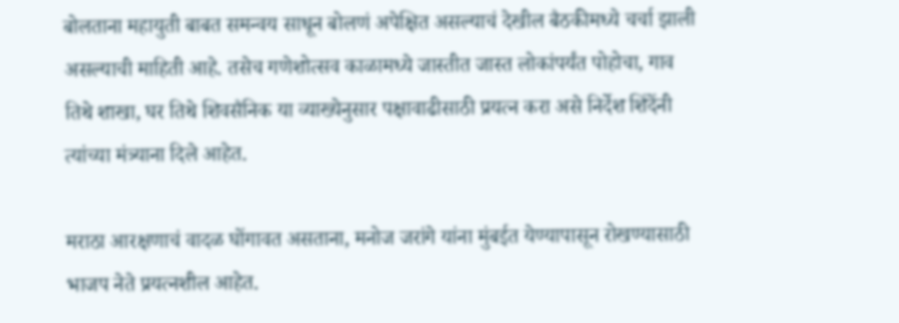बोलताना महायुती बाबत समन्वय साधून बोलणं अपेक्षित असल्याचं देखील बैठकीमध्ये चर्चा झाली असल्याची माहिती आहे. तसेच गणेशोत्सव काळामध्ये जास्तीत जास्त लोकांपर्यंत पोहोचा, गाव तिथे शाखा, घर तिथे शिवसैनिक या व्याख्येनुसार पक्षावाढीसाठी प्रयत्न करा असे निर्देश शिंदेंनी त्यांच्या मंत्र्याना दिले आहेत.

मराठा आरक्षणाचं वादळ घोंगावत असताना, मनोज जरांगे यांना मुंबईत येण्यापासून रोखण्यासाठी भाजप नेते प्रयत्नशील आहेत.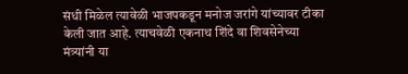संधी मिळेल त्यावेळी भाजपकडून मनोज जरांगे यांच्यावर टीका केली जात आहे. त्याचवेळी एकनाथ शिंदे वा शिवसेनेच्या मंत्र्यांनी या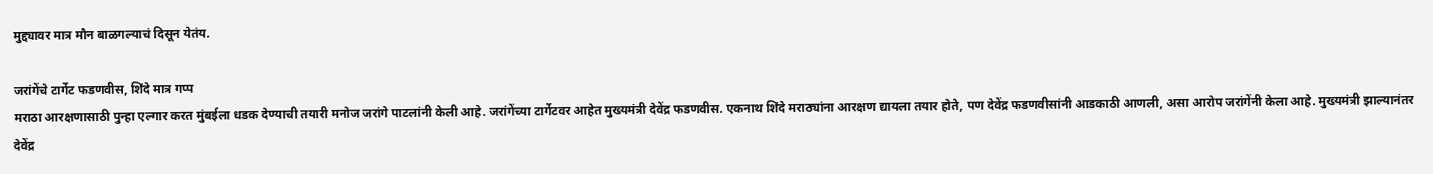मुद्द्यावर मात्र मौन बाळगल्याचं दिसून येतंय.

जरांगेंचे टार्गेट फडणवीस, शिंदे मात्र गप्प
मराठा आरक्षणासाठी पुन्हा एल्गार करत मुंबईला धडक देण्याची तयारी मनोज जरांगे पाटलांनी केली आहे. जरांगेंच्या टार्गेटवर आहेत मुख्यमंत्री देवेंद्र फडणवीस. एकनाथ शिंदे मराठ्यांना आरक्षण द्यायला तयार होते, पण देवेंद्र फडणवीसांनी आडकाठी आणली, असा आरोप जरांगेंनी केला आहे. मुख्यमंत्री झाल्यानंतर देवेंद्र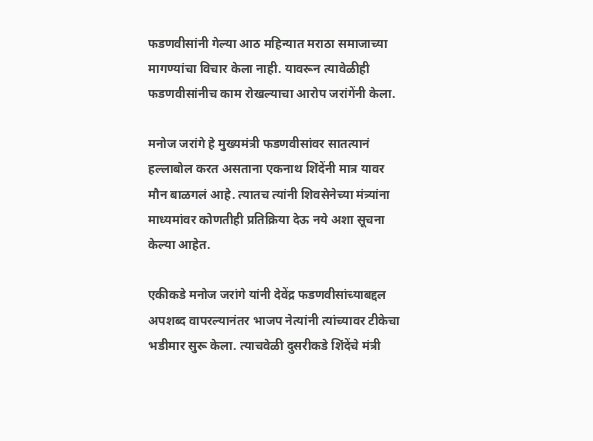फडणवीसांनी गेल्या आठ महिन्यात मराठा समाजाच्या मागण्यांचा विचार केला नाही. यावरून त्यावेळीही फडणवीसांनीच काम रोखल्याचा आरोप जरांगेंनी केला.

मनोज जरांगे हे मुख्यमंत्री फडणवीसांवर सातत्यानं हल्लाबोल करत असताना एकनाथ शिंदेंनी मात्र यावर मौन बाळगलं आहे. त्यातच त्यांनी शिवसेनेच्या मंत्र्यांना माध्यमांवर कोणतीही प्रतिक्रिया देऊ नये अशा सूचना केल्या आहेत.

एकीकडे मनोज जरांगे यांनी देवेंद्र फडणवीसांच्याबद्दल अपशब्द वापरल्यानंतर भाजप नेत्यांनी त्यांच्यावर टीकेचा भडीमार सुरू केला. त्याचवेळी दुसरीकडे शिंदेंचे मंत्री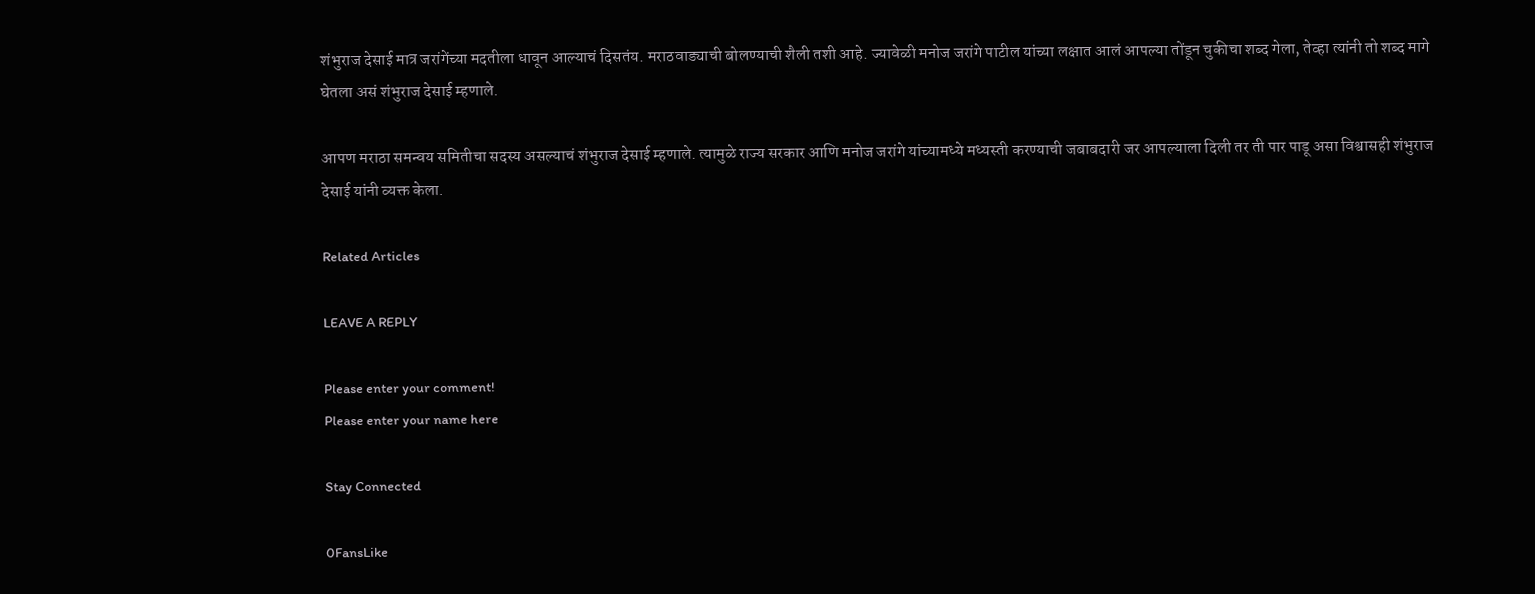शंभुराज देसाई मात्र जरांगेंच्या मदतीला धावून आल्याचं दिसतंय. मराठवाड्याची बोलण्याची शैली तशी आहे. ज्यावेळी मनोज जरांगे पाटील यांच्या लक्षात आलं आपल्या तोंडून चुकीचा शब्द गेला, तेव्हा त्यांनी तो शब्द मागे घेतला असं शंभुराज देसाई म्हणाले.

आपण मराठा समन्वय समितीचा सदस्य असल्याचं शंभुराज देसाई म्हणाले. त्यामुळे राज्य सरकार आणि मनोज जरांगे यांच्यामध्ये मध्यस्ती करण्याची जबाबदारी जर आपल्याला दिली तर ती पार पाडू असा विश्वासही शंभुराज देसाई यांनी व्यक्त केला.

Related Articles

LEAVE A REPLY

Please enter your comment!
Please enter your name here

Stay Connected

0FansLike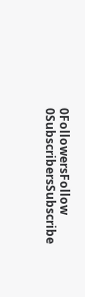0FollowersFollow
0SubscribersSubscribe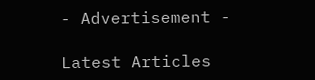- Advertisement -

Latest Articles